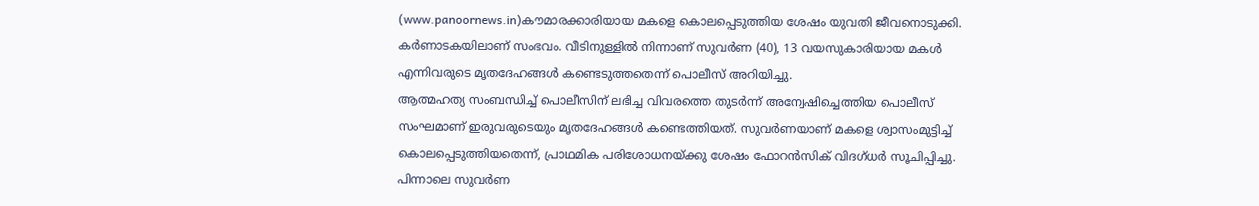(www.panoornews.in)കൗമാരക്കാരിയായ മകളെ കൊലപ്പെടുത്തിയ ശേഷം യുവതി ജീവനൊടുക്കി. കർണാടകയിലാണ് സംഭവം. വീടിനുള്ളിൽ നിന്നാണ് സുവർണ (40), 13 വയസുകാരിയായ മകൾ എന്നിവരുടെ മൃതദേഹങ്ങൾ കണ്ടെടുത്തതെന്ന് പൊലീസ് അറിയിച്ചു.
ആത്മഹത്യ സംബന്ധിച്ച് പൊലീസിന് ലഭിച്ച വിവരത്തെ തുടർന്ന് അന്വേഷിച്ചെത്തിയ പൊലീസ് സംഘമാണ് ഇരുവരുടെയും മൃതദേഹങ്ങൾ കണ്ടെത്തിയത്. സുവർണയാണ് മകളെ ശ്വാസംമുട്ടിച്ച് കൊലപ്പെടുത്തിയതെന്ന്, പ്രാഥമിക പരിശോധനയ്ക്കു ശേഷം ഫോറൻസിക് വിദഗ്ധർ സൂചിപ്പിച്ചു. പിന്നാലെ സുവർണ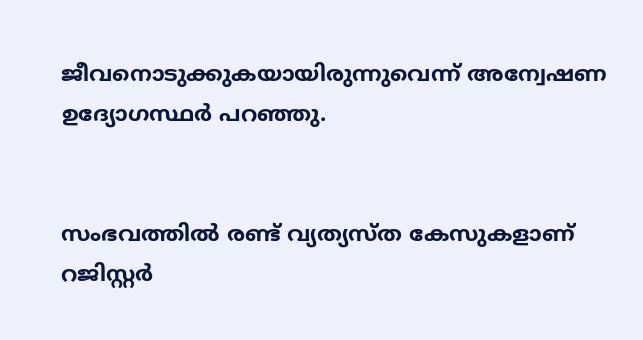ജീവനൊടുക്കുകയായിരുന്നുവെന്ന് അന്വേഷണ ഉദ്യോഗസ്ഥർ പറഞ്ഞു.


സംഭവത്തിൽ രണ്ട് വ്യത്യസ്ത കേസുകളാണ് റജിസ്റ്റർ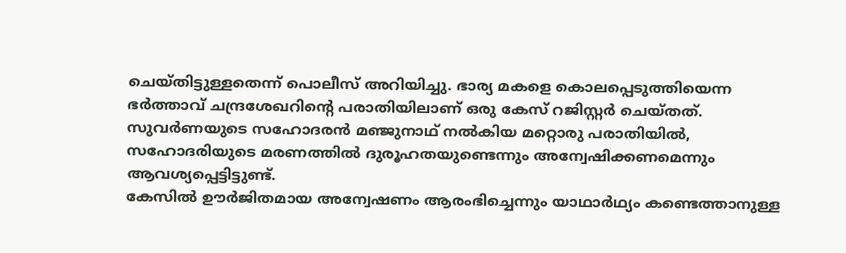ചെയ്തിട്ടുള്ളതെന്ന് പൊലീസ് അറിയിച്ചു. ഭാര്യ മകളെ കൊലപ്പെടുത്തിയെന്ന ഭർത്താവ് ചന്ദ്രശേഖറിന്റെ പരാതിയിലാണ് ഒരു കേസ് റജിസ്റ്റർ ചെയ്തത്. സുവർണയുടെ സഹോദരൻ മഞ്ജുനാഥ് നൽകിയ മറ്റൊരു പരാതിയിൽ, സഹോദരിയുടെ മരണത്തിൽ ദുരൂഹതയുണ്ടെന്നും അന്വേഷിക്കണമെന്നും ആവശ്യപ്പെട്ടിട്ടുണ്ട്.
കേസിൽ ഊർജിതമായ അന്വേഷണം ആരംഭിച്ചെന്നും യാഥാർഥ്യം കണ്ടെത്താനുള്ള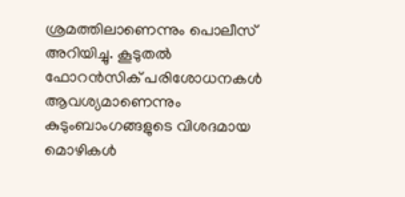ശ്രമത്തിലാണെന്നും പൊലീസ് അറിയിച്ചു. കൂടുതൽ ഫോറൻസിക് പരിശോധനകൾ ആവശ്യമാണെന്നും കുടുംബാംഗങ്ങളുടെ വിശദമായ മൊഴികൾ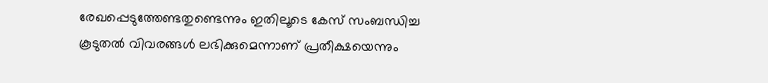രേഖപ്പെടുത്തേണ്ടതുണ്ടെന്നും ഇതിലൂടെ കേസ് സംബന്ധിച്ച കൂടുതൽ വിവരങ്ങൾ ലഭിക്കുമെന്നാണ് പ്രതീക്ഷയെന്നും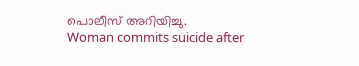പൊലീസ് അറിയിച്ചു.
Woman commits suicide after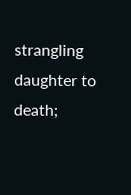strangling daughter to death;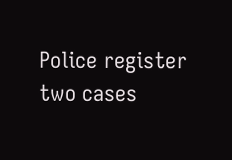Police register two cases